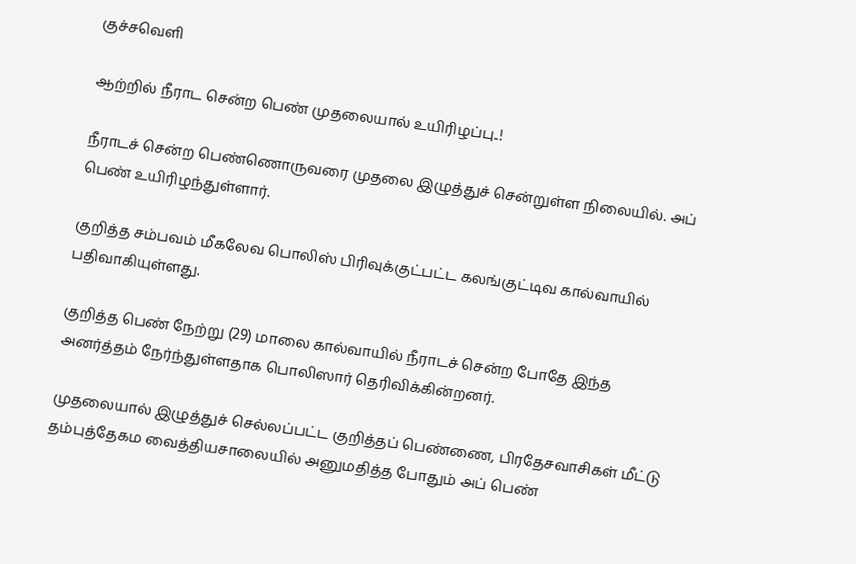குச்சவெளி

ஆற்றில் நீராட சென்ற பெண் முதலையால் உயிரிழப்பு..!

நீராடச் சென்ற பெண்ணொருவரை முதலை இழுத்துச் சென்றுள்ள நிலையில். அப் பெண் உயிரிழந்துள்ளார்.

குறித்த சம்பவம் மீகலேவ பொலிஸ் பிரிவுக்குட்பட்ட கலங்குட்டிவ கால்வாயில் பதிவாகியுள்ளது.

குறித்த பெண் நேற்று (29) மாலை கால்வாயில் நீராடச் சென்ற போதே இந்த அனர்த்தம் நேர்ந்துள்ளதாக பொலிஸார் தெரிவிக்கின்றனர்.

முதலையால் இழுத்துச் செல்லப்பட்ட குறித்தப் பெண்ணை, பிரதேசவாசிகள் மீட்டு தம்புத்தேகம வைத்தியசாலையில் அனுமதித்த போதும் அப் பெண்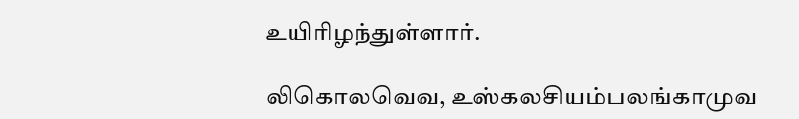உயிரிழந்துள்ளார்.

லிகொலவெவ, உஸ்கலசியம்பலங்காமுவ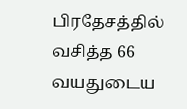பிரதேசத்தில் வசித்த 66 வயதுடைய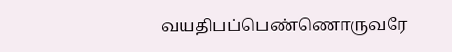வயதிபப்பெண்ணொருவரே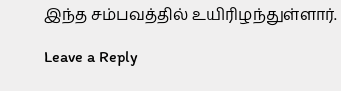இந்த சம்பவத்தில் உயிரிழந்துள்ளார்.

Leave a Reply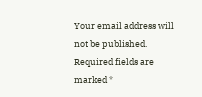Your email address will not be published. Required fields are marked *